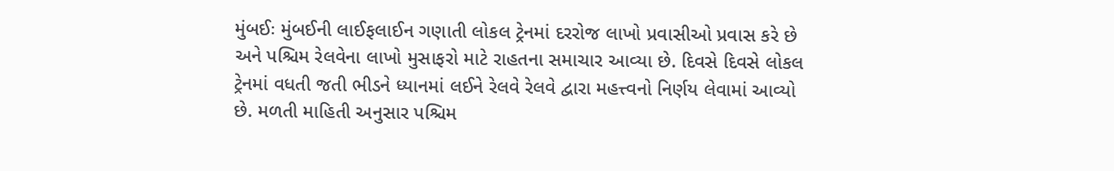મુંબઈઃ મુંબઈની લાઈફલાઈન ગણાતી લોકલ ટ્રેનમાં દરરોજ લાખો પ્રવાસીઓ પ્રવાસ કરે છે અને પશ્ચિમ રેલવેના લાખો મુસાફરો માટે રાહતના સમાચાર આવ્યા છે. દિવસે દિવસે લોકલ ટ્રેનમાં વધતી જતી ભીડને ધ્યાનમાં લઈને રેલવે રેલવે દ્વારા મહત્ત્વનો નિર્ણય લેવામાં આવ્યો છે. મળતી માહિતી અનુસાર પશ્ચિમ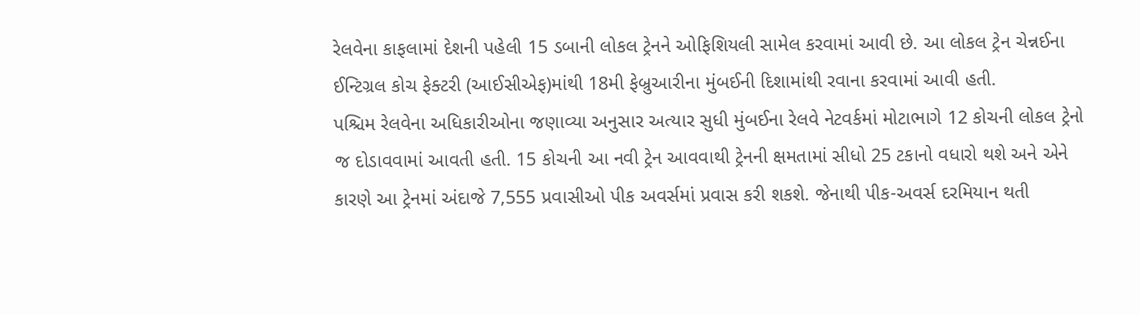રેલવેના કાફલામાં દેશની પહેલી 15 ડબાની લોકલ ટ્રેનને ઓફિશિયલી સામેલ કરવામાં આવી છે. આ લોકલ ટ્રેન ચેન્નઈના ઈન્ટિગ્રલ કોચ ફેક્ટરી (આઈસીએફ)માંથી 18મી ફેબ્રુઆરીના મુંબઈની દિશામાંથી રવાના કરવામાં આવી હતી.
પશ્ચિમ રેલવેના અધિકારીઓના જણાવ્યા અનુસાર અત્યાર સુધી મુંબઈના રેલવે નેટવર્કમાં મોટાભાગે 12 કોચની લોકલ ટ્રેનો જ દોડાવવામાં આવતી હતી. 15 કોચની આ નવી ટ્રેન આવવાથી ટ્રેનની ક્ષમતામાં સીધો 25 ટકાનો વધારો થશે અને એને કારણે આ ટ્રેનમાં અંદાજે 7,555 પ્રવાસીઓ પીક અવર્સમાં પ્રવાસ કરી શકશે. જેનાથી પીક-અવર્સ દરમિયાન થતી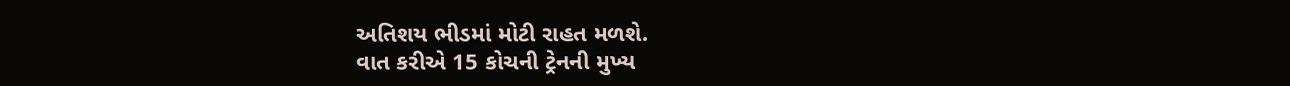અતિશય ભીડમાં મોટી રાહત મળશે.
વાત કરીએ 15 કોચની ટ્રેનની મુખ્ય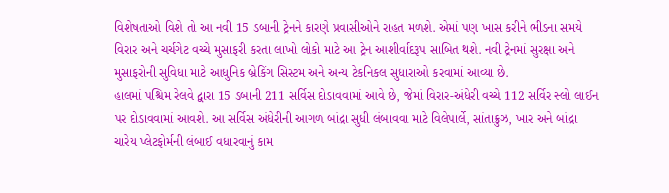વિશેષતાઓ વિશે તો આ નવી 15 ડબાની ટ્રેનને કારણે પ્રવાસીઓને રાહત મળશે. એમાં પણ ખાસ કરીને ભીડના સમયે વિરાર અને ચર્ચગેટ વચ્ચે મુસાફરી કરતા લાખો લોકો માટે આ ટ્રેન આશીર્વાદરૂપ સાબિત થશે. નવી ટ્રેનમાં સુરક્ષા અને મુસાફરોની સુવિધા માટે આધુનિક બ્રેકિંગ સિસ્ટમ અને અન્ય ટેકનિકલ સુધારાઓ કરવામાં આવ્યા છે.
હાલમાં પશ્ચિમ રેલવે દ્વારા 15 ડબાની 211 સર્વિસ દોડાવવામાં આવે છે, જેમાં વિરાર-અંધેરી વચ્ચે 112 સર્વિર સ્લો લાઈન પર દોડાવવામાં આવશે. આ સર્વિસ અંધેરીની આગળ બાંદ્રા સુધી લંબાવવા માટે વિલેપાર્લે, સાંતાક્રુઝ, ખાર અને બાંદ્રા ચારેય પ્લેટફોર્મની લંબાઈ વધારવાનું કામ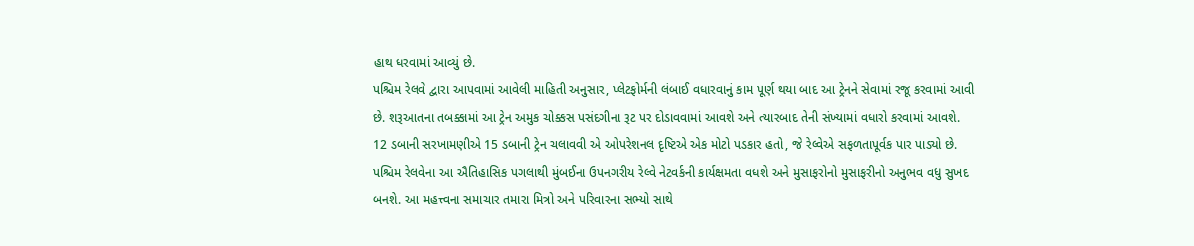હાથ ધરવામાં આવ્યું છે.
પશ્ચિમ રેલવે દ્વારા આપવામાં આવેલી માહિતી અનુસાર, પ્લેટફોર્મની લંબાઈ વધારવાનું કામ પૂર્ણ થયા બાદ આ ટ્રેનને સેવામાં રજૂ કરવામાં આવી છે. શરૂઆતના તબક્કામાં આ ટ્રેન અમુક ચોક્કસ પસંદગીના રૂટ પર દોડાવવામાં આવશે અને ત્યારબાદ તેની સંખ્યામાં વધારો કરવામાં આવશે. 12 ડબાની સરખામણીએ 15 ડબાની ટ્રેન ચલાવવી એ ઓપરેશનલ દૃષ્ટિએ એક મોટો પડકાર હતો, જે રેલ્વેએ સફળતાપૂર્વક પાર પાડ્યો છે.
પશ્ચિમ રેલવેના આ ઐતિહાસિક પગલાથી મુંબઈના ઉપનગરીય રેલ્વે નેટવર્કની કાર્યક્ષમતા વધશે અને મુસાફરોનો મુસાફરીનો અનુભવ વધુ સુખદ બનશે. આ મહત્ત્વના સમાચાર તમારા મિત્રો અને પરિવારના સભ્યો સાથે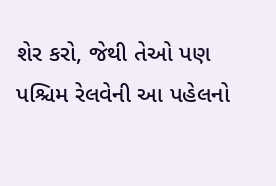શેર કરો, જેથી તેઓ પણ પશ્ચિમ રેલવેની આ પહેલનો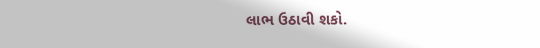લાભ ઉઠાવી શકો.